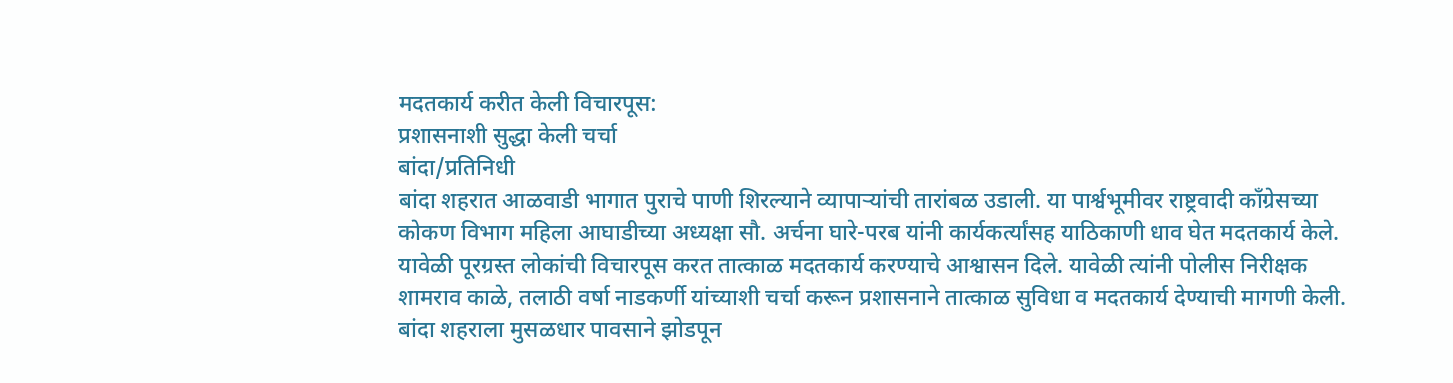मदतकार्य करीत केली विचारपूस:
प्रशासनाशी सुद्धा केली चर्चा
बांदा/प्रतिनिधी
बांदा शहरात आळवाडी भागात पुराचे पाणी शिरल्याने व्यापाऱ्यांची तारांबळ उडाली. या पार्श्वभूमीवर राष्ट्रवादी काँग्रेसच्या कोकण विभाग महिला आघाडीच्या अध्यक्षा सौ. अर्चना घारे-परब यांनी कार्यकर्त्यांसह याठिकाणी धाव घेत मदतकार्य केले. यावेळी पूरग्रस्त लोकांची विचारपूस करत तात्काळ मदतकार्य करण्याचे आश्वासन दिले. यावेळी त्यांनी पोलीस निरीक्षक शामराव काळे, तलाठी वर्षा नाडकर्णी यांच्याशी चर्चा करून प्रशासनाने तात्काळ सुविधा व मदतकार्य देण्याची मागणी केली.
बांदा शहराला मुसळधार पावसाने झोडपून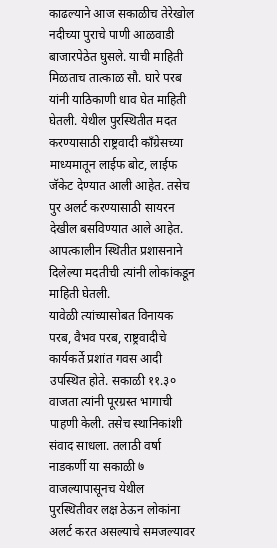काढल्याने आज सकाळीच तेरेखोल नदीच्या पुराचे पाणी आळवाडी बाजारपेठेत घुसले. याची माहिती मिळताच तात्काळ सौ. घारे परब यांनी याठिकाणी धाव घेत माहिती घेतली. येथील पुरस्थितीत मदत करण्यासाठी राष्ट्रवादी काँग्रेसच्या माध्यमातून लाईफ बोट, लाईफ जॅकेट देण्यात आली आहेत. तसेच पुर अलर्ट करण्यासाठी सायरन देखील बसविण्यात आले आहेत. आपत्कालीन स्थितीत प्रशासनाने दिलेल्या मदतीची त्यांनी लोकांकडून माहिती घेतली.
यावेळी त्यांच्यासोबत विनायक परब, वैभव परब, राष्ट्रवादीचे कार्यकर्ते प्रशांत गवस आदी उपस्थित होते. सकाळी ११.३० वाजता त्यांनी पूरग्रस्त भागाची पाहणी केली. तसेच स्थानिकांशी संवाद साधला. तलाठी वर्षा नाडकर्णी या सकाळी ७ वाजल्यापासूनच येथील पुरस्थितीवर लक्ष ठेऊन लोकांना अलर्ट करत असल्याचे समजल्यावर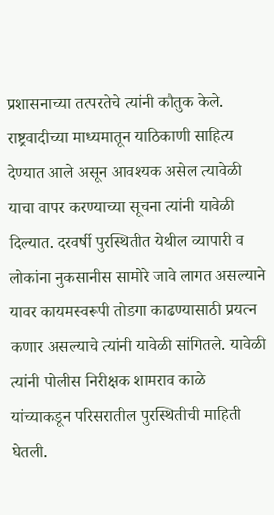प्रशासनाच्या तत्परतेचे त्यांनी कौतुक केले. राष्ट्रवादीच्या माध्यमातून याठिकाणी साहित्य देण्यात आले असून आवश्यक असेल त्यावेळी याचा वापर करण्याच्या सूचना त्यांनी यावेळी दिल्यात. दरवर्षी पुरस्थितीत येथील व्यापारी व लोकांना नुकसानीस सामोरे जावे लागत असल्याने यावर कायमस्वरूपी तोडगा काढण्यासाठी प्रयत्न कणार असल्याचे त्यांनी यावेळी सांगितले. यावेळी त्यांनी पोलीस निरीक्षक शामराव काळे यांच्याकडून परिसरातील पुरस्थितीची माहिती घेतली.